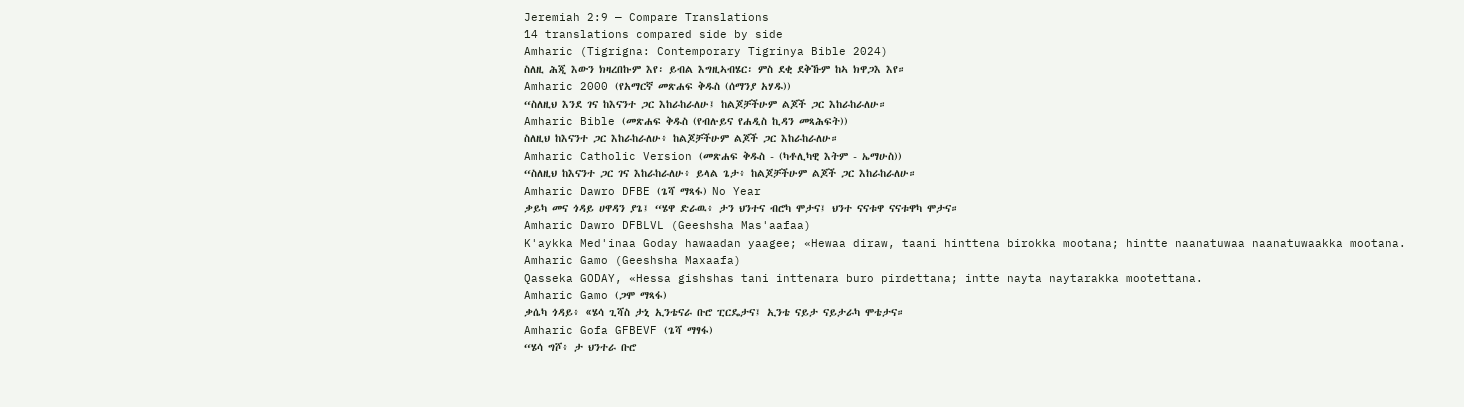Jeremiah 2:9 — Compare Translations
14 translations compared side by side
Amharic (Tigrigna: Contemporary Tigrinya Bible 2024)
ስለዚ ሕጂ እውን ክዛረበኩም እየ፡ ይብል እግዚኣብሄር፡ ምስ ደቂ ደቅኹም ከኣ ክዋጋእ እየ።
Amharic 2000 (የአማርኛ መጽሐፍ ቅዱስ (ሰማንያ አሃዱ))
“ስለዚህ እንደ ገና ከእናንተ ጋር እከራከራለሁ፤ ከልጆቻችሁም ልጆች ጋር እከራከራለሁ።
Amharic Bible (መጽሐፍ ቅዱስ (የብሉይና የሐዲስ ኪዳን መጻሕፍት))
ስለዚህ ከእናንተ ጋር እከራከራለሁ፥ ከልጆቻችሁም ልጆች ጋር እከራከራለሁ።
Amharic Catholic Version (መጽሐፍ ቅዱስ - (ካቶሊካዊ እትም - ኤማሁስ))
“ስለዚህ ከእናንተ ጋር ገና እከራከራለሁ፥ ይላል ጌታ፥ ከልጆቻችሁም ልጆች ጋር እከራከራለሁ።
Amharic Dawro DFBE (ጌሻ ማጻፋ) No Year
ቃይካ መና ጎዳይ ሀዋዳን ያጌ፤ “ሄዋ ድራዉ፥ ታን ህንተና ብሮካ ሞታና፤ ህንተ ናናቱዋ ናናቱዋካ ሞታና።
Amharic Dawro DFBLVL (Geeshsha Mas'aafaa)
K'aykka Med'inaa Goday hawaadan yaagee; «Hewaa diraw, taani hinttena birokka mootana; hintte naanatuwaa naanatuwaakka mootana.
Amharic Gamo (Geeshsha Maxaafa)
Qasseka GODAY, «Hessa gishshas tani inttenara buro pirdettana; intte nayta naytarakka mootettana.
Amharic Gamo (ጋሞ ማጻፋ)
ቃሴካ ጎዳይ፥ «ሄሳ ጊሻስ ታኒ ኢንቴናራ ቡሮ ፒርዴታና፤ ኢንቴ ናይታ ናይታራካ ሞቴታና።
Amharic Gofa GFBEVF (ጌሻ ማፃፋ)
“ሄሳ ግሾ፥ ታ ህንተራ ቡሮ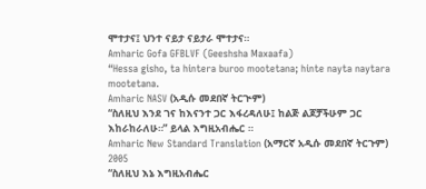ሞተታና፤ ህንተ ናይታ ናይታራ ሞተታና።
Amharic Gofa GFBLVF (Geeshsha Maxaafa)
“Hessa gisho, ta hintera buroo mootetana; hinte nayta naytara mootetana.
Amharic NASV (አዲሱ መደበኛ ትርጒም)
“ስለዚህ እንደ ገና ከእናንተ ጋር እፋረዳለሁ፤ ከልጅ ልጆቻችሁም ጋር እከራከራለሁ።” ይላል እግዚአብሔር ።
Amharic New Standard Translation (አማርኛ አዲሱ መደበኛ ትርጉም) 2005
“ስለዚህ እኔ እግዚአብሔር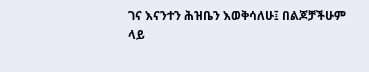ገና እናንተን ሕዝቤን እወቅሳለሁ፤ በልጆቻችሁም ላይ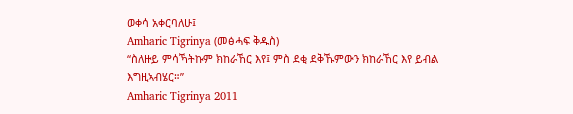ወቀሳ አቀርባለሁ፤
Amharic Tigrinya (መፅሓፍ ቅዱስ)
“ስለዙይ ምሳኻትኩም ክከራኸር እየ፤ ምስ ደቂ ደቅኹምውን ክከራኸር እየ ይብል እግዚኣብሄር።”
Amharic Tigrinya 2011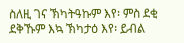ስለዚ ገና ኽካትዓኩም እየ፡ ምስ ደቂ ደቅኹም እኳ ኽካታዕ እየ፡ ይብል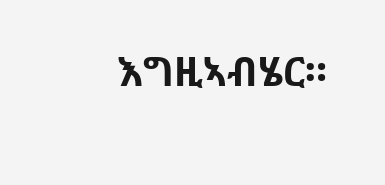እግዚኣብሄር።